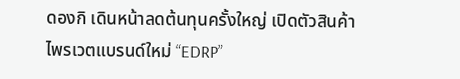ดองกิ เดินหน้าลดต้นทุนครั้งใหญ่ เปิดตัวสินค้าไพรเวตแบรนด์ใหม่ “EDRP”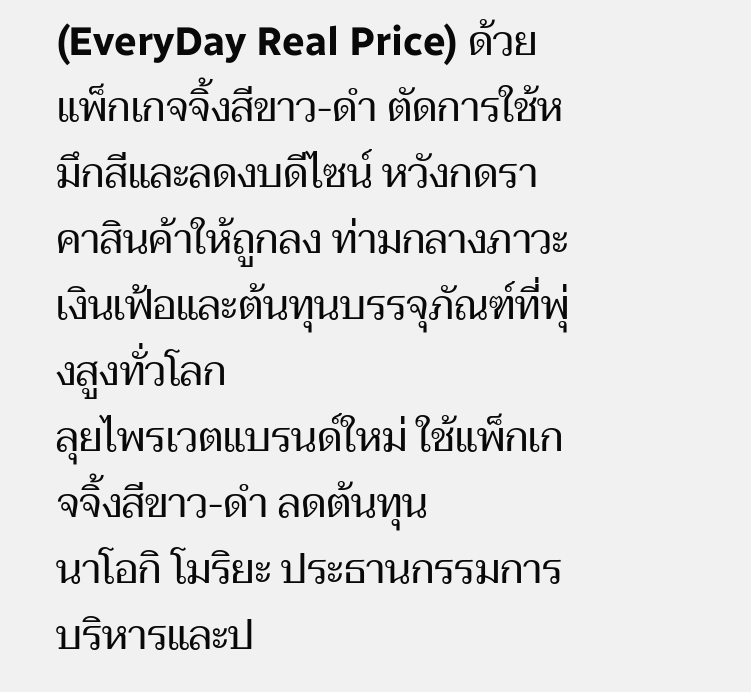(EveryDay Real Price) ด้วยแพ็กเกจจิ้งสีขาว-ดำ ตัดการใช้หมึกสีและลดงบดีไซน์ หวังกดราคาสินค้าให้ถูกลง ท่ามกลางภาวะเงินเฟ้อและต้นทุนบรรจุภัณฑ์ที่พุ่งสูงทั่วโลก
ลุยไพรเวตแบรนด์ใหม่ ใช้แพ็กเกจจิ้งสีขาว-ดำ ลดต้นทุน
นาโอกิ โมริยะ ประธานกรรมการบริหารและป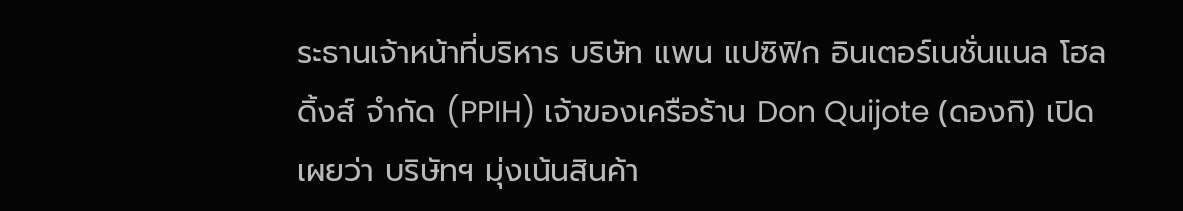ระธานเจ้าหน้าที่บริหาร บริษัท แพน แปซิฟิก อินเตอร์เนชั่นแนล โฮลดิ้งส์ จำกัด (PPIH) เจ้าของเครือร้าน Don Quijote (ดองกิ) เปิดเผยว่า บริษัทฯ มุ่งเน้นสินค้า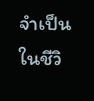จำเป็นในชีวิ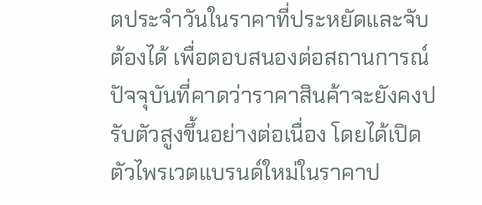ตประจำวันในราคาที่ประหยัดและจับต้องได้ เพื่อตอบสนองต่อสถานการณ์ปัจจุบันที่คาดว่าราคาสินค้าจะยังคงปรับตัวสูงขึ้นอย่างต่อเนื่อง โดยได้เปิดตัวไพรเวตแบรนด์ใหม่ในราคาป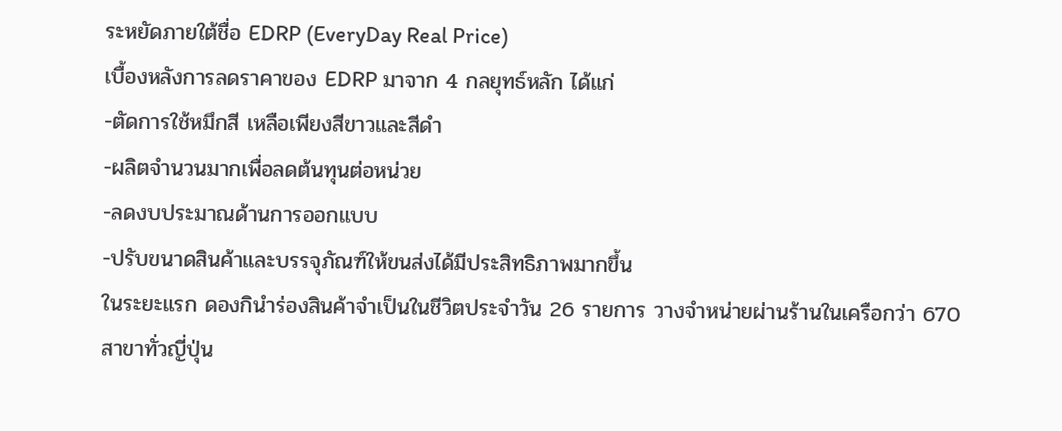ระหยัดภายใต้ชื่อ EDRP (EveryDay Real Price)
เบื้องหลังการลดราคาของ EDRP มาจาก 4 กลยุทธ์หลัก ได้แก่
-ตัดการใช้หมึกสี เหลือเพียงสีขาวและสีดำ
-ผลิตจำนวนมากเพื่อลดต้นทุนต่อหน่วย
-ลดงบประมาณด้านการออกแบบ
-ปรับขนาดสินค้าและบรรจุภัณฑ์ให้ขนส่งได้มีประสิทธิภาพมากขึ้น
ในระยะแรก ดองกินำร่องสินค้าจำเป็นในชีวิตประจำวัน 26 รายการ วางจำหน่ายผ่านร้านในเครือกว่า 670 สาขาทั่วญี่ปุ่น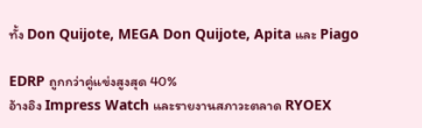ทั้ง Don Quijote, MEGA Don Quijote, Apita และ Piago

EDRP ถูกกว่าคู่แข่งสูงสุด 40%
อ้างอิง Impress Watch และรายงานสภาวะตลาด RYOEX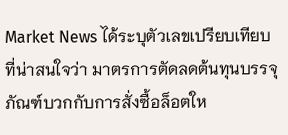Market News ได้ระบุตัวเลขเปรียบเทียบที่น่าสนใจว่า มาตรการตัดลดต้นทุนบรรจุภัณฑ์บวกกับการสั่งซื้อล็อตให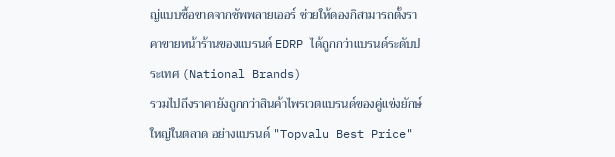ญ่แบบซื้อขาดจากซัพพลายเออร์ ช่วยให้ดองกิสามารถตั้งราคาขายหน้าร้านของแบรนด์ EDRP ได้ถูกกว่าแบรนด์ระดับประเทศ (National Brands)
รวมไปถึงราคายังถูกกว่าสินค้าไพรเวตแบรนด์ของคู่แข่งยักษ์ใหญ่ในตลาด อย่างแบรนด์ "Topvalu Best Price"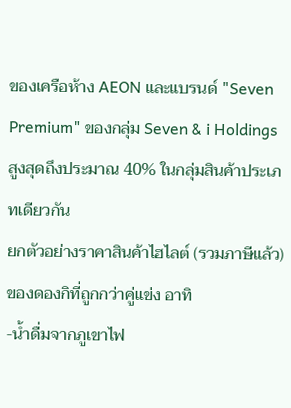ของเครือห้าง AEON และแบรนด์ "Seven Premium" ของกลุ่ม Seven & i Holdings สูงสุดถึงประมาณ 40% ในกลุ่มสินค้าประเภทเดียวกัน
ยกตัวอย่างราคาสินค้าไฮไลต์ (รวมภาษีแล้ว) ของดองกิที่ถูกกว่าคู่แข่ง อาทิ
-น้ำดื่มจากภูเขาไฟ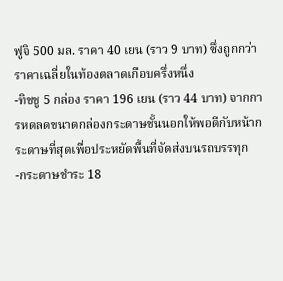ฟูจิ 500 มล. ราคา 40 เยน (ราว 9 บาท) ซึ่งถูกกว่าราคาเฉลี่ยในท้องตลาดเกือบครึ่งหนึ่ง
-ทิชชู 5 กล่อง ราคา 196 เยน (ราว 44 บาท) จากการหดลดขนาดกล่องกระดาษชั้นนอกให้พอดีกับหน้ากระดาษที่สุดเพื่อประหยัดพื้นที่จัดส่งบนรถบรรทุก
-กระดาษชำระ 18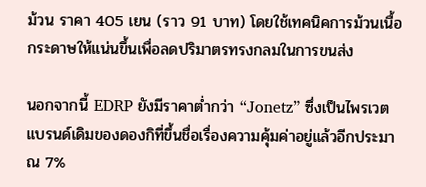ม้วน ราคา 405 เยน (ราว 91 บาท) โดยใช้เทคนิคการม้วนเนื้อกระดาษให้แน่นขึ้นเพื่อลดปริมาตรทรงกลมในการขนส่ง

นอกจากนี้ EDRP ยังมีราคาต่ำกว่า “Jonetz” ซึ่งเป็นไพรเวตแบรนด์เดิมของดองกิที่ขึ้นชื่อเรื่องความคุ้มค่าอยู่แล้วอีกประมาณ 7%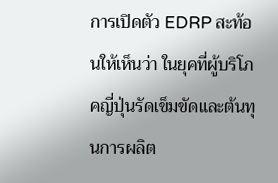การเปิดตัว EDRP สะท้อนให้เห็นว่า ในยุคที่ผู้บริโภคญี่ปุ่นรัดเข็มขัดและต้นทุนการผลิต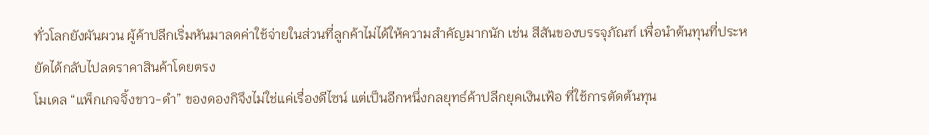ทั่วโลกยังผันผวน ผู้ค้าปลีกเริ่มหันมาลดค่าใช้จ่ายในส่วนที่ลูกค้าไม่ได้ให้ความสำคัญมากนัก เช่น สีสันของบรรจุภัณฑ์ เพื่อนำต้นทุนที่ประหยัดได้กลับไปลดราคาสินค้าโดยตรง
โมเดล “แพ็กเกจจิ้งขาว-ดำ” ของดองกิจึงไม่ใช่แค่เรื่องดีไซน์ แต่เป็นอีกหนึ่งกลยุทธ์ค้าปลีกยุคเงินเฟ้อ ที่ใช้การตัดต้นทุน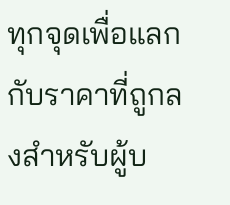ทุกจุดเพื่อแลกกับราคาที่ถูกลงสำหรับผู้บ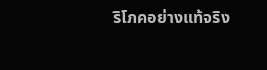ริโภคอย่างแท้จริง